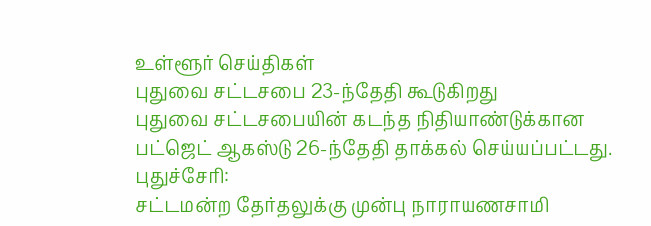உள்ளூர் செய்திகள்
புதுவை சட்டசபை 23-ந்தேதி கூடுகிறது
புதுவை சட்டசபையின் கடந்த நிதியாண்டுக்கான பட்ஜெட் ஆகஸ்டு 26-ந்தேதி தாக்கல் செய்யப்பட்டது.
புதுச்சேரி:
சட்டமன்ற தேர்தலுக்கு முன்பு நாராயணசாமி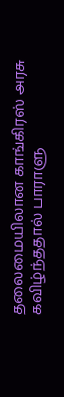தலைமையிலான காங்கிரஸ் அரசு கவிழ்ந்ததால் பாராளு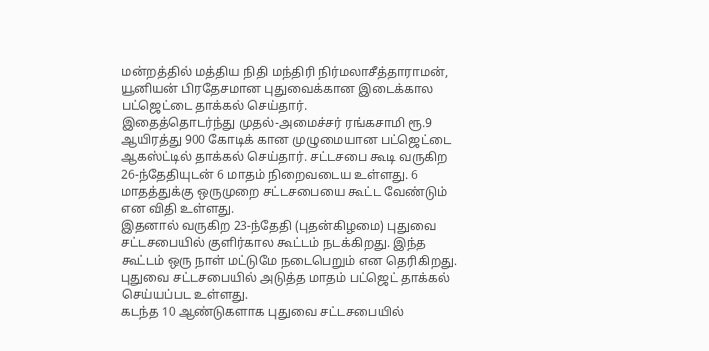மன்றத்தில் மத்திய நிதி மந்திரி நிர்மலாசீத்தாராமன், யூனியன் பிரதேசமான புதுவைக்கான இடைக்கால பட்ஜெட்டை தாக்கல் செய்தார்.
இதைத்தொடர்ந்து முதல்-அமைச்சர் ரங்கசாமி ரூ.9 ஆயிரத்து 900 கோடிக் கான முழுமையான பட்ஜெட்டை ஆகஸ்ட்டில் தாக்கல் செய்தார். சட்டசபை கூடி வருகிற 26-ந்தேதியுடன் 6 மாதம் நிறைவடைய உள்ளது. 6 மாதத்துக்கு ஒருமுறை சட்டசபையை கூட்ட வேண்டும் என விதி உள்ளது.
இதனால் வருகிற 23-ந்தேதி (புதன்கிழமை) புதுவை சட்டசபையில் குளிர்கால கூட்டம் நடக்கிறது. இந்த கூட்டம் ஒரு நாள் மட்டுமே நடைபெறும் என தெரிகிறது. புதுவை சட்டசபையில் அடுத்த மாதம் பட்ஜெட் தாக்கல் செய்யப்பட உள்ளது.
கடந்த 10 ஆண்டுகளாக புதுவை சட்டசபையில்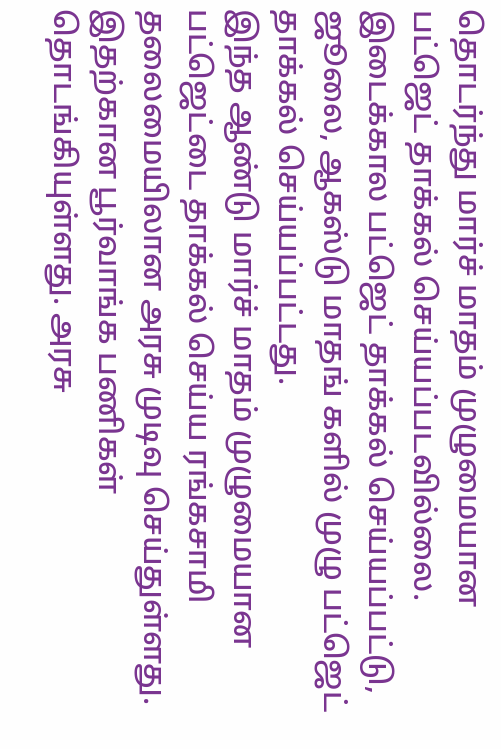தொடர்ந்து மார்ச் மாதம் முழுமையான பட்ஜெட் தாக்கல் செய்யப்படவில்லை. இடைக்கால பட்ஜெட் தாக்கல் செய்யப்பட்டு, ஜூலை, ஆகஸ்டு மாதங் களில் முழு பட்ஜெட் தாக்கல் செய்யப்பட்டது.
இந்த ஆண்டு மார்ச் மாதம் முழுமையான பட்ஜெட்டை தாக்கல் செய்ய ரங்கசாமி தலைமையிலான அரசு முடிவு செய்துள்ளது. இதற்கான பூர்வாங்க பணிகள் தொடங்கியுள்ளது. அரசு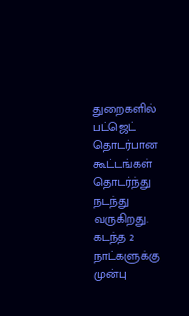துறைகளில் பட்ஜெட் தொடர்பான கூட்டங்கள் தொடர்ந்து நடந்து வருகிறது.
கடந்த 2 நாட்களுக்கு முன்பு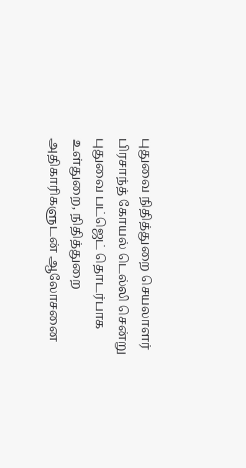புதுவை நிதித்துறை செயலாளர் பிரசாந்த் கோயல் டெல்லி சென்று புதுவை பட்ஜெட் தொடர்பாக உள்துறை, நிதித்துறை அதிகாரிகளுடன் ஆலோசனை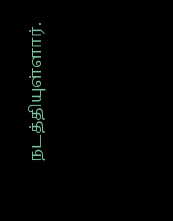நடத்தியுள்ளார்.